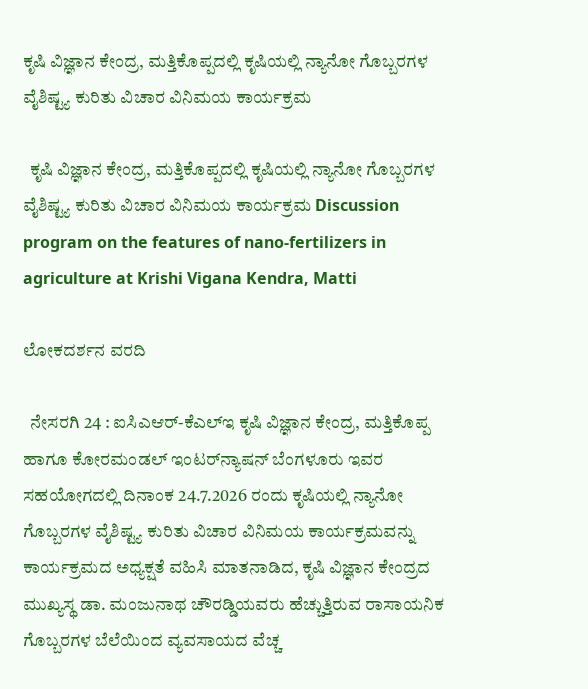ಕೃಷಿ ವಿಜ್ಞಾನ ಕೇಂದ್ರ, ಮತ್ತಿಕೊಪ್ಪದಲ್ಲಿ ಕೃಷಿಯಲ್ಲಿ ನ್ಯಾನೋ ಗೊಬ್ಬರಗಳ ವೈಶಿಷ್ಟ್ಯ ಕುರಿತು ವಿಚಾರ ವಿನಿಮಯ ಕಾರ್ಯಕ್ರಮ

  ಕೃಷಿ ವಿಜ್ಞಾನ ಕೇಂದ್ರ, ಮತ್ತಿಕೊಪ್ಪದಲ್ಲಿ ಕೃಷಿಯಲ್ಲಿ ನ್ಯಾನೋ ಗೊಬ್ಬರಗಳ ವೈಶಿಷ್ಟ್ಯ ಕುರಿತು ವಿಚಾರ ವಿನಿಮಯ ಕಾರ್ಯಕ್ರಮ Discussion program on the features of nano-fertilizers in agriculture at Krishi Vigana Kendra, Matti

ಲೋಕದರ್ಶನ ವರದಿ

  ನೇಸರಗಿ 24 : ಐಸಿಎಆರ್‌-ಕೆಎಲ್‌ಇ ಕೃಷಿ ವಿಜ್ಞಾನ ಕೇಂದ್ರ, ಮತ್ತಿಕೊಪ್ಪ ಹಾಗೂ ಕೋರಮಂಡಲ್ ಇಂಟರ್‌ನ್ಯಾಷನ್ ಬೆಂಗಳೂರು ಇವರ ಸಹಯೋಗದಲ್ಲಿ ದಿನಾಂಕ 24.7.2026 ರಂದು ಕೃಷಿಯಲ್ಲಿ ನ್ಯಾನೋ ಗೊಬ್ಬರಗಳ ವೈಶಿಷ್ಟ್ಯ ಕುರಿತು ವಿಚಾರ ವಿನಿಮಯ ಕಾರ್ಯಕ್ರಮವನ್ನು  ಕಾರ್ಯಕ್ರಮದ ಅಧ್ಯಕ್ಷತೆ ವಹಿಸಿ ಮಾತನಾಡಿದ, ಕೃಷಿ ವಿಜ್ಞಾನ ಕೇಂದ್ರದ ಮುಖ್ಯಸ್ಥ ಡಾ. ಮಂಜುನಾಥ ಚೌರಡ್ಡಿಯವರು ಹೆಚ್ಚುತ್ತಿರುವ ರಾಸಾಯನಿಕ ಗೊಬ್ಬರಗಳ ಬೆಲೆಯಿಂದ ವ್ಯವಸಾಯದ ವೆಚ್ಚ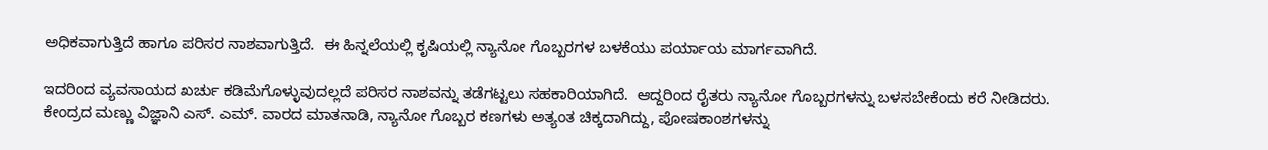ಅಧಿಕವಾಗುತ್ತಿದೆ ಹಾಗೂ ಪರಿಸರ ನಾಶವಾಗುತ್ತಿದೆ.  ಈ ಹಿನ್ನಲೆಯಲ್ಲಿ ಕೃಷಿಯಲ್ಲಿ ನ್ಯಾನೋ ಗೊಬ್ಬರಗಳ ಬಳಕೆಯು ಪರ್ಯಾಯ ಮಾರ್ಗವಾಗಿದೆ.

ಇದರಿಂದ ವ್ಯವಸಾಯದ ಖರ್ಚು ಕಡಿಮೆಗೊಳ್ಳುವುದಲ್ಲದೆ ಪರಿಸರ ನಾಶವನ್ನು ತಡೆಗಟ್ಟಲು ಸಹಕಾರಿಯಾಗಿದೆ.  ಆದ್ದರಿಂದ ರೈತರು ನ್ಯಾನೋ ಗೊಬ್ಬರಗಳನ್ನು ಬಳಸಬೇಕೆಂದು ಕರೆ ನೀಡಿದರು.   ಕೇಂದ್ರದ ಮಣ್ಣು ವಿಜ್ಞಾನಿ ಎಸ್‌. ಎಮ್‌. ವಾರದ ಮಾತನಾಡಿ, ನ್ಯಾನೋ ಗೊಬ್ಬರ ಕಣಗಳು ಅತ್ಯಂತ ಚಿಕ್ಕದಾಗಿದ್ದು, ಪೋಷಕಾಂಶಗಳನ್ನು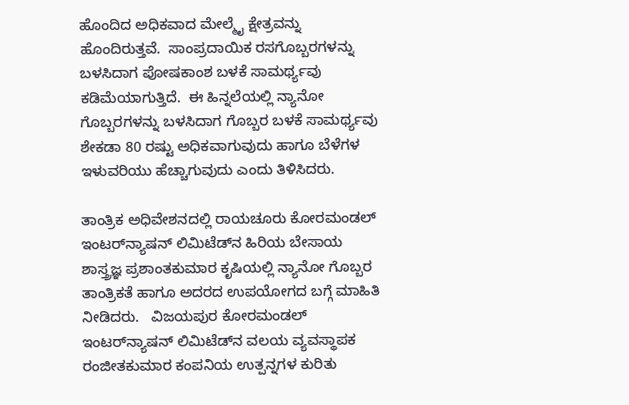ಹೊಂದಿದ ಅಧಿಕವಾದ ಮೇಲ್ಮೈ ಕ್ಷೇತ್ರವನ್ನು ಹೊಂದಿರುತ್ತವೆ.  ಸಾಂಪ್ರದಾಯಿಕ ರಸಗೊಬ್ಬರಗಳನ್ನು ಬಳಸಿದಾಗ ಪೋಷಕಾಂಶ ಬಳಕೆ ಸಾಮರ್ಥ್ಯವು ಕಡಿಮೆಯಾಗುತ್ತಿದೆ.  ಈ ಹಿನ್ನಲೆಯಲ್ಲಿ ನ್ಯಾನೋ ಗೊಬ್ಬರಗಳನ್ನು ಬಳಸಿದಾಗ ಗೊಬ್ಬರ ಬಳಕೆ ಸಾಮರ್ಥ್ಯವು ಶೇಕಡಾ 80 ರಷ್ಟು ಅಧಿಕವಾಗುವುದು ಹಾಗೂ ಬೆಳೆಗಳ ಇಳುವರಿಯು ಹೆಚ್ಚಾಗುವುದು ಎಂದು ತಿಳಿಸಿದರು.

ತಾಂತ್ರಿಕ ಅಧಿವೇಶನದಲ್ಲಿ ರಾಯಚೂರು ಕೋರಮಂಡಲ್ ಇಂಟರ್‌ನ್ಯಾಷನ್ ಲಿಮಿಟೆಡ್‌ನ ಹಿರಿಯ ಬೇಸಾಯ ಶಾಸ್ತ್ರಜ್ಞ ಪ್ರಶಾಂತಕುಮಾರ ಕೃಷಿಯಲ್ಲಿ ನ್ಯಾನೋ ಗೊಬ್ಬರ ತಾಂತ್ರಿಕತೆ ಹಾಗೂ ಅದರದ ಉಪಯೋಗದ ಬಗ್ಗೆ ಮಾಹಿತಿ ನೀಡಿದರು.   ವಿಜಯಪುರ ಕೋರಮಂಡಲ್ ಇಂಟರ್‌ನ್ಯಾಷನ್ ಲಿಮಿಟೆಡ್‌ನ ವಲಯ ವ್ಯವಸ್ಥಾಪಕ ರಂಜೀತಕುಮಾರ ಕಂಪನಿಯ ಉತ್ಪನ್ನಗಳ ಕುರಿತು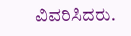ವಿವರಿಸಿದರು.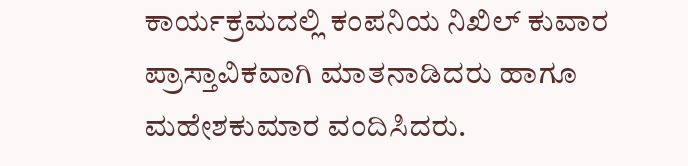ಕಾರ್ಯಕ್ರಮದಲ್ಲಿ ಕಂಪನಿಯ ನಿಖಿಲ್ ಕುವಾರ ಪ್ರಾಸ್ತಾವಿಕವಾಗಿ ಮಾತನಾಡಿದರು ಹಾಗೂ ಮಹೇಶಕುಮಾರ ವಂದಿಸಿದರು.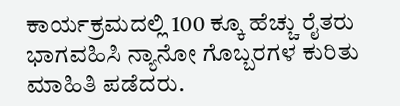ಕಾರ್ಯಕ್ರಮದಲ್ಲಿ 100 ಕ್ಕೂ ಹೆಚ್ಚು ರೈತರು ಭಾಗವಹಿಸಿ ನ್ಯಾನೋ ಗೊಬ್ಬರಗಳ ಕುರಿತು ಮಾಹಿತಿ ಪಡೆದರು.